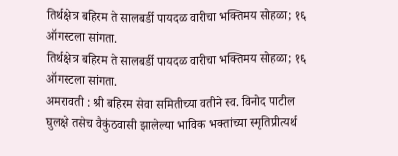तिर्थक्षेत्र बहिरम ते सालबर्डी पायदळ वारीचा भक्तिमय सोहळा; १६ ऑगस्टला सांगता.
तिर्थक्षेत्र बहिरम ते सालबर्डी पायदळ वारीचा भक्तिमय सोहळा; १६ ऑगस्टला सांगता.
अमरावती : श्री बहिरम सेवा समितीच्या वतीने स्व. विनोद पाटील घुलक्षे तसेच वैकुंठवासी झालेल्या भाविक भक्तांच्या स्मृतिप्रीत्यर्थ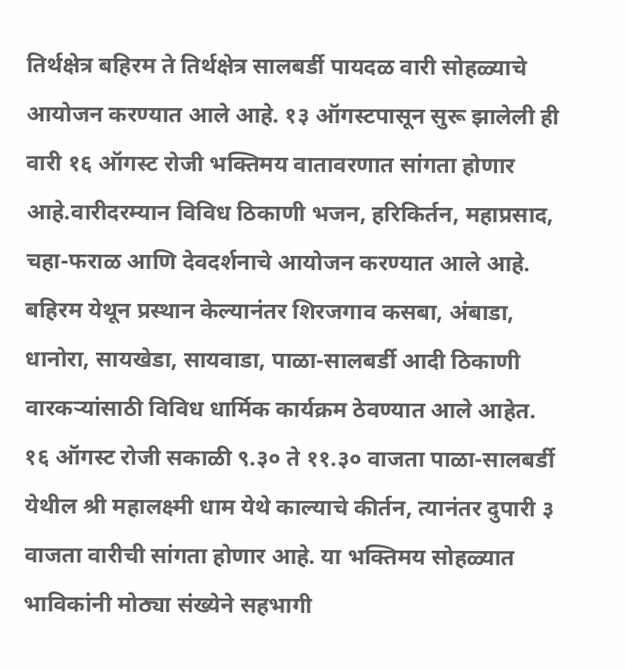तिर्थक्षेत्र बहिरम ते तिर्थक्षेत्र सालबर्डी पायदळ वारी सोहळ्याचे आयोजन करण्यात आले आहे. १३ ऑगस्टपासून सुरू झालेली ही वारी १६ ऑगस्ट रोजी भक्तिमय वातावरणात सांगता होणार आहे.वारीदरम्यान विविध ठिकाणी भजन, हरिकिर्तन, महाप्रसाद, चहा-फराळ आणि देवदर्शनाचे आयोजन करण्यात आले आहे. बहिरम येथून प्रस्थान केल्यानंतर शिरजगाव कसबा, अंबाडा, धानोरा, सायखेडा, सायवाडा, पाळा-सालबर्डी आदी ठिकाणी वारकऱ्यांसाठी विविध धार्मिक कार्यक्रम ठेवण्यात आले आहेत.
१६ ऑगस्ट रोजी सकाळी ९.३० ते ११.३० वाजता पाळा-सालबर्डी येथील श्री महालक्ष्मी धाम येथे काल्याचे कीर्तन, त्यानंतर दुपारी ३ वाजता वारीची सांगता होणार आहे. या भक्तिमय सोहळ्यात भाविकांनी मोठ्या संख्येने सहभागी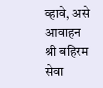व्हावे, असे आवाहन श्री बहिरम सेवा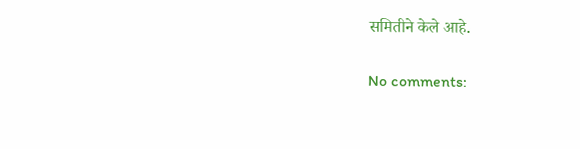समितीने केले आहे.

No comments: